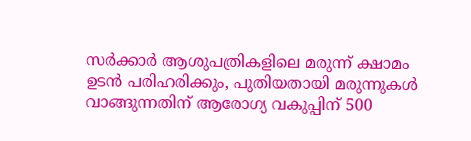സർക്കാർ ആശുപത്രികളിലെ മരുന്ന് ക്ഷാമം ഉടൻ പരിഹരിക്കും, പുതിയതായി മരുന്നുകൾ വാങ്ങുന്നതിന് ആരോഗ്യ വകുപ്പിന് 500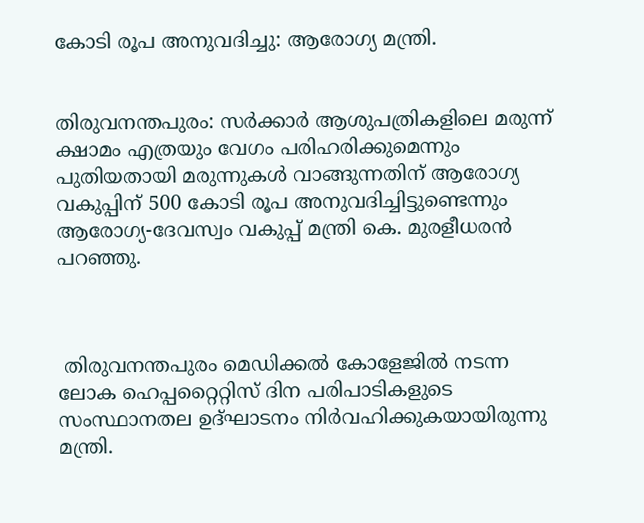കോടി രൂപ അനുവദിച്ചു: ആരോഗ്യ മന്ത്രി.


തിരുവനന്തപുരം: സർക്കാർ ആശുപത്രികളിലെ മരുന്ന് ക്ഷാമം എത്രയും വേഗം പരിഹരിക്കുമെന്നും പുതിയതായി മരുന്നുകൾ വാങ്ങുന്നതിന് ആരോഗ്യ വകുപ്പിന് 500 കോടി രൂപ അനുവദിച്ചിട്ടുണ്ടെന്നും ആരോഗ്യ-ദേവസ്വം വകുപ്പ് മന്ത്രി കെ. മുരളീധരൻ പറഞ്ഞു.



 തിരുവനന്തപുരം മെഡിക്കൽ കോളേജിൽ നടന്ന ലോക ഹെപ്പറ്റൈറ്റിസ് ദിന പരിപാടികളുടെ സംസ്ഥാനതല ഉദ്ഘാടനം നിർവഹിക്കുകയായിരുന്നു മന്ത്രി.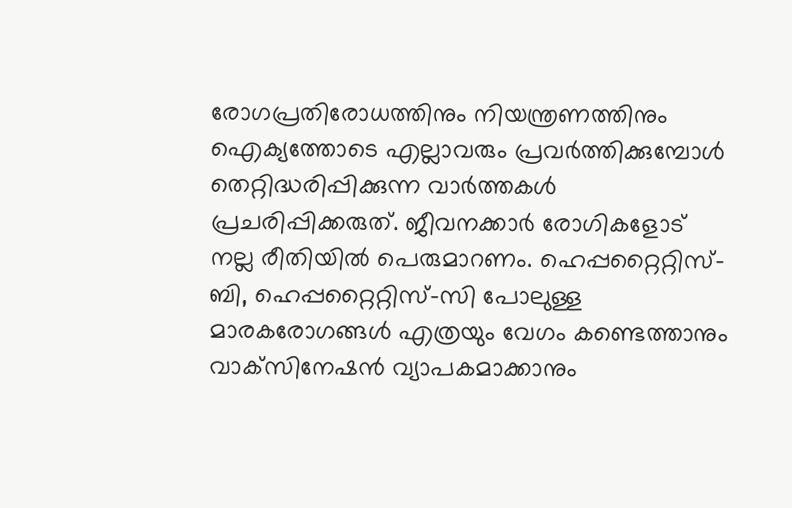രോഗപ്രതിരോധത്തിനും നിയന്ത്രണത്തിനും ഐക്യത്തോടെ എല്ലാവരും പ്രവർത്തിക്കുമ്പോൾ തെറ്റിദ്ധരിപ്പിക്കുന്ന വാർത്തകൾ പ്രചരിപ്പിക്കരുത്. ജീവനക്കാർ രോഗികളോട് നല്ല രീതിയിൽ പെരുമാറണം. ഹെപ്പറ്റൈറ്റിസ്-ബി, ഹെപ്പറ്റൈറ്റിസ്-സി പോലുള്ള മാരകരോഗങ്ങൾ എത്രയും വേഗം കണ്ടെത്താനും വാക്‌സിനേഷൻ വ്യാപകമാക്കാനും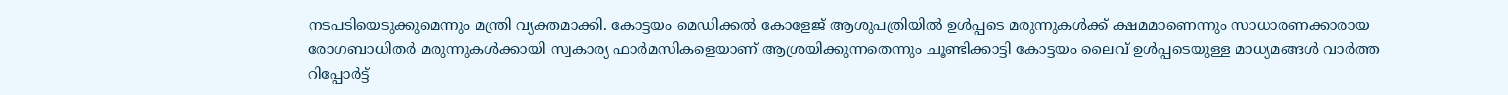നടപടിയെടുക്കുമെന്നും മന്ത്രി വ്യക്തമാക്കി. കോട്ടയം മെഡിക്കൽ കോളേജ് ആശുപത്രിയിൽ ഉൾപ്പടെ മരുന്നുകൾക്ക് ക്ഷമമാണെന്നും സാധാരണക്കാരായ രോഗബാധിതർ മരുന്നുകൾക്കായി സ്വകാര്യ ഫാർമസികളെയാണ് ആശ്രയിക്കുന്നതെന്നും ചൂണ്ടിക്കാട്ടി കോട്ടയം ലൈവ് ഉൾപ്പടെയുള്ള മാധ്യമങ്ങൾ വാർത്ത റിപ്പോർട്ട്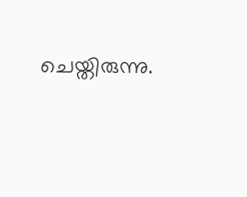ചെയ്തിരുന്നു.